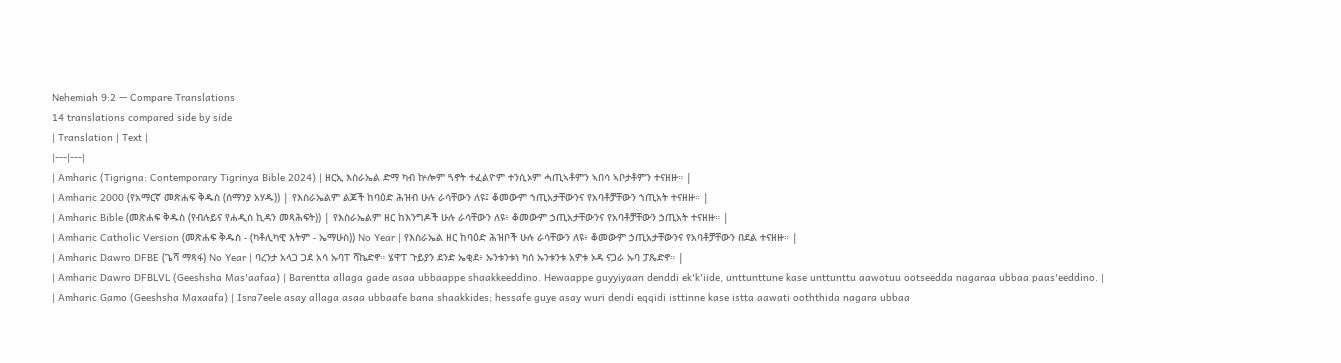Nehemiah 9:2 — Compare Translations
14 translations compared side by side
| Translation | Text |
|---|---|
| Amharic (Tigrigna: Contemporary Tigrinya Bible 2024) | ዘርኢ እስራኤል ድማ ካብ ኵሎም ጓኖት ተፈልዮም ተንሲኦም ሓጢኣቶምን ኣበሳ ኣቦታቶምን ተናዘዙ። |
| Amharic 2000 (የአማርኛ መጽሐፍ ቅዱስ (ሰማንያ አሃዱ)) | የእስራኤልም ልጆች ከባዕድ ሕዝብ ሁሉ ራሳቸውን ለዩ፤ ቆመውም ኀጢአታቸውንና የአባቶቻቸውን ኀጢአት ተናዘዙ። |
| Amharic Bible (መጽሐፍ ቅዱስ (የብሉይና የሐዲስ ኪዳን መጻሕፍት)) | የእስራኤልም ዘር ከእንግዶች ሁሉ ራሳቸውን ለዩ፥ ቆመውም ኃጢአታቸውንና የአባቶቻቸውን ኃጢአት ተናዘዙ። |
| Amharic Catholic Version (መጽሐፍ ቅዱስ - (ካቶሊካዊ እትም - ኤማሁስ)) No Year | የእስራኤል ዘር ከባዕድ ሕዝቦች ሁሉ ራሳቸውን ለዩ፥ ቆመውም ኃጢአታቸውንና የአባቶቻቸውን በደል ተናዘዙ። |
| Amharic Dawro DFBE (ጌሻ ማጻፋ) No Year | ባረንታ አላጋ ጋደ አሳ ኡባፐ ሻኬድኖ። ሄዋፐ ጉይያን ደንድ ኤቂደ፥ ኡንቱንቱነ ካሰ ኡንቱንቱ አዎቱ ኦዳ ናጋራ ኡባ ፓጼድኖ። |
| Amharic Dawro DFBLVL (Geeshsha Mas'aafaa) | Barentta allaga gade asaa ubbaappe shaakkeeddino. Hewaappe guyyiyaan denddi ek'k'iide, unttunttune kase unttunttu aawotuu ootseedda nagaraa ubbaa paas'eeddino. |
| Amharic Gamo (Geeshsha Maxaafa) | Isra7eele asay allaga asaa ubbaafe bana shaakkides; hessafe guye asay wuri dendi eqqidi isttinne kase istta aawati ooththida nagara ubbaa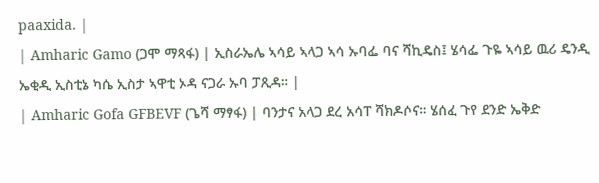paaxida. |
| Amharic Gamo (ጋሞ ማጻፋ) | ኢስራኤሌ ኣሳይ ኣላጋ ኣሳ ኡባፌ ባና ሻኪዴስ፤ ሄሳፌ ጉዬ ኣሳይ ዉሪ ዴንዲ ኤቂዲ ኢስቲኔ ካሴ ኢስታ ኣዋቲ ኦዳ ናጋራ ኡባ ፓጺዳ። |
| Amharic Gofa GFBEVF (ጌሻ ማፃፋ) | ባንታና አላጋ ደረ አሳፐ ሻክዶሶና። ሄሰፈ ጉየ ደንድ ኤቅድ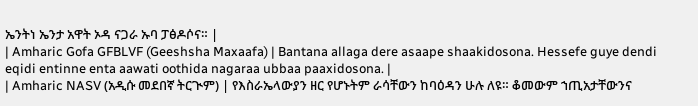ኤንትነ ኤንታ አዋት ኦዳ ናጋራ ኡባ ፓፅዶሶና። |
| Amharic Gofa GFBLVF (Geeshsha Maxaafa) | Bantana allaga dere asaape shaakidosona. Hessefe guye dendi eqidi entinne enta aawati oothida nagaraa ubbaa paaxidosona. |
| Amharic NASV (አዲሱ መደበኛ ትርጒም) | የእስራኤላውያን ዘር የሆኑትም ራሳቸውን ከባዕዳን ሁሉ ለዩ። ቆመውም ኀጢአታቸውንና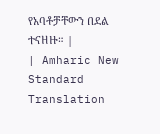የአባቶቻቸውን በደል ተናዘዙ። |
| Amharic New Standard Translation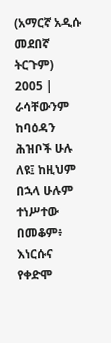(አማርኛ አዲሱ መደበኛ ትርጉም) 2005 | ራሳቸውንም ከባዕዳን ሕዝቦች ሁሉ ለዩ፤ ከዚህም በኋላ ሁሉም ተነሥተው በመቆም፥ እነርሱና የቀድሞ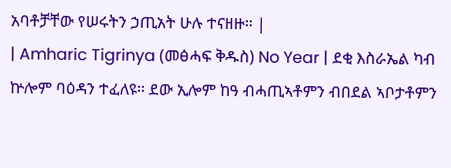አባቶቻቸው የሠሩትን ኃጢአት ሁሉ ተናዘዙ። |
| Amharic Tigrinya (መፅሓፍ ቅዱስ) No Year | ደቂ እስራኤል ካብ ኵሎም ባዕዳን ተፈለዩ። ደው ኢሎም ከዓ ብሓጢኣቶምን ብበደል ኣቦታቶምን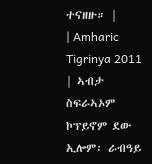ተናዘዙ። |
| Amharic Tigrinya 2011 | ኣብታ ስፍራኣኦም ኮፕይኖም ደው ኢሎም፡ ራብዓይ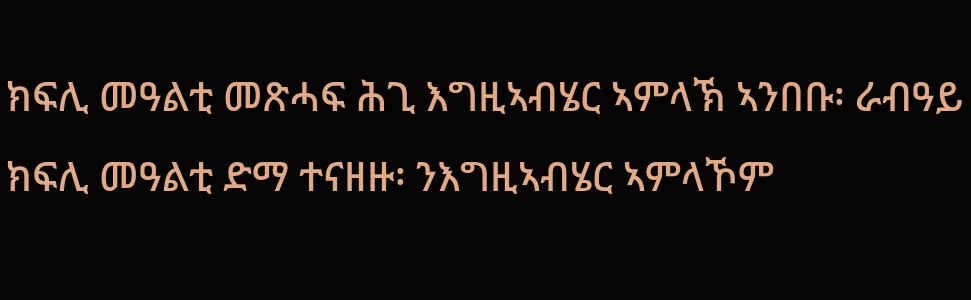ክፍሊ መዓልቲ መጽሓፍ ሕጊ እግዚኣብሄር ኣምላኽ ኣንበቡ፡ ራብዓይ ክፍሊ መዓልቲ ድማ ተናዘዙ፡ ንእግዚኣብሄር ኣምላኾም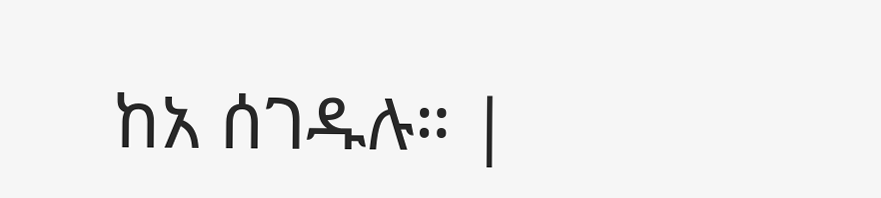ከአ ሰገዱሉ። |